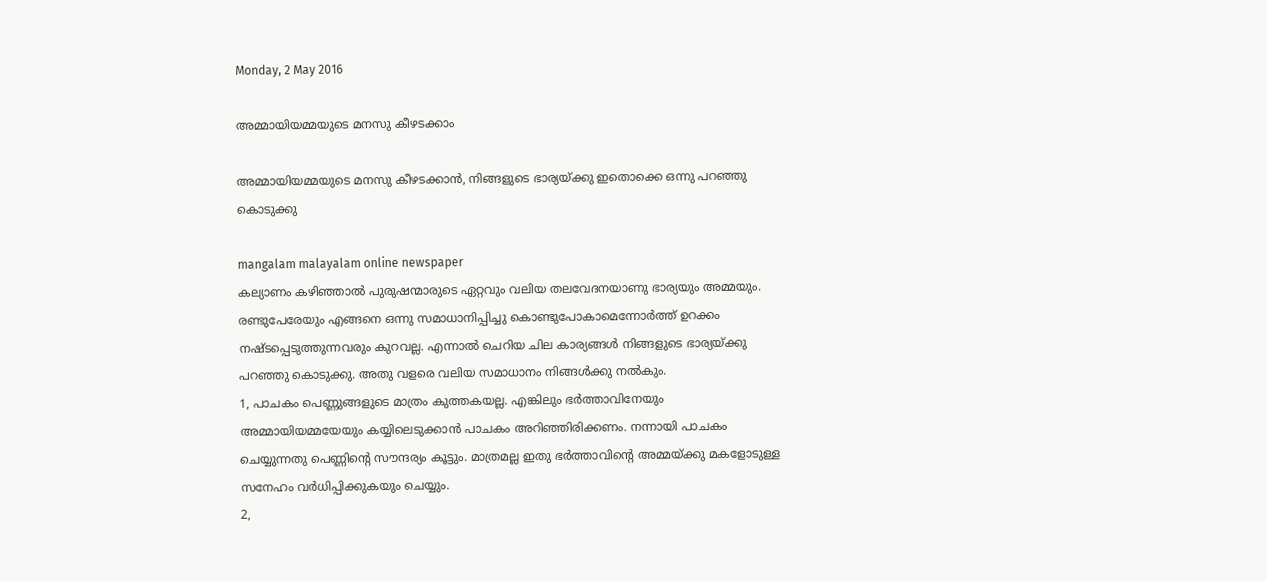Monday, 2 May 2016

അമ്മായിയമ്മയുടെ മനസു കീഴടക്കാം

അമ്മായിയമ്മയുടെ മനസു കീഴടക്കാന്‍, നിങ്ങളുടെ ഭാര്യയ്‌ക്കു ഇതൊക്കെ ഒന്നു പറഞ്ഞു കൊടുക്കു

mangalam malayalam online newspaper
കല്യാണം കഴിഞ്ഞാല്‍ പുരുഷന്മാരുടെ ഏറ്റവും വലിയ തലവേദനയാണു ഭാര്യയും അമ്മയും. രണ്ടുപേരേയും എങ്ങനെ ഒന്നു സമാധാനിപ്പിച്ചു കൊണ്ടുപോകാമെന്നോര്‍ത്ത്‌ ഉറക്കം നഷ്‌ടപ്പെടുത്തുന്നവരും കുറവല്ല. എന്നാല്‍ ചെറിയ ചില കാര്യങ്ങള്‍ നിങ്ങളുടെ ഭാര്യയ്‌ക്കു പറഞ്ഞു കൊടുക്കു. അതു വളരെ വലിയ സമാധാനം നിങ്ങള്‍ക്കു നല്‍കും.
1, പാചകം പെണ്ണുങ്ങളുടെ മാത്രം കുത്തകയല്ല. എങ്കിലും ഭര്‍ത്താവിനേയും അമ്മായിയമ്മയേയും കയ്യിലെടുക്കാന്‍ പാചകം അറിഞ്ഞിരിക്കണം. നന്നായി പാചകം ചെയ്യുന്നതു പെണ്ണിന്റെ സൗന്ദര്യം കൂട്ടും. മാത്രമല്ല ഇതു ഭര്‍ത്താവിന്റെ അമ്മയ്‌ക്കു മകളോടുള്ള സനേഹം വര്‍ധിപ്പിക്കുകയും ചെയ്യും.
2,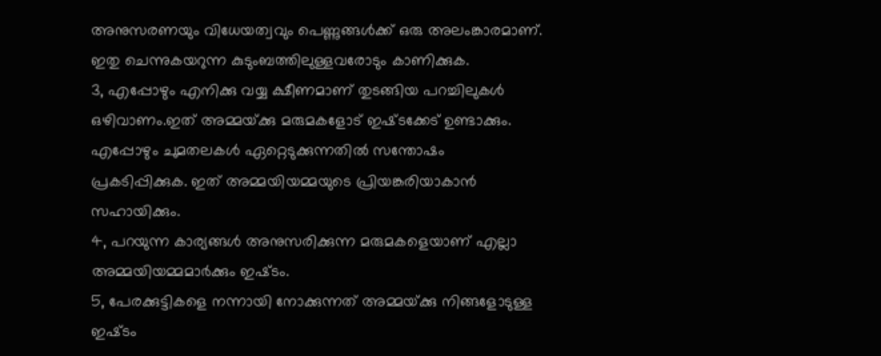അനുസരണയും വിധേയത്വവും പെണ്ണുങ്ങള്‍ക്ക്‌ ഒരു അലംങ്കാരമാണ്‌. ഇതു ചെന്നുകയറുന്ന കുടുംബത്തിലുള്ളവരോടും കാണിക്കുക.
3, എപ്പോഴും എനിക്കു വയ്യ ക്ഷീണമാണ്‌ തുടങ്ങിയ പറച്ചിലുകള്‍ ഒഴിവാണം.ഇത്‌ അമ്മയ്‌ക്കു മരുമകളോട്‌ ഇഷ്‌ടക്കേട്‌ ഉണ്ടാക്കും. എപ്പോഴും ചുമതലകള്‍ ഏറ്റെടുക്കുന്നതില്‍ സന്തോഷം പ്രകടിപ്പിക്കുക. ഇത്‌ അമ്മയിയമ്മയുടെ പ്രിയങ്കരിയാകാന്‍ സഹായിക്കും.
4, പറയുന്ന കാര്യങ്ങള്‍ അനുസരിക്കുന്ന മരുമകളെയാണ്‌ എല്ലാ അമ്മയിയമ്മമാര്‍ക്കും ഇഷ്‌ടം.
5, പേരക്കുട്ടികളെ നന്നായി നോക്കുന്നത്‌ അമ്മയ്‌ക്കു നിങ്ങളോടുള്ള ഇഷ്‌ടം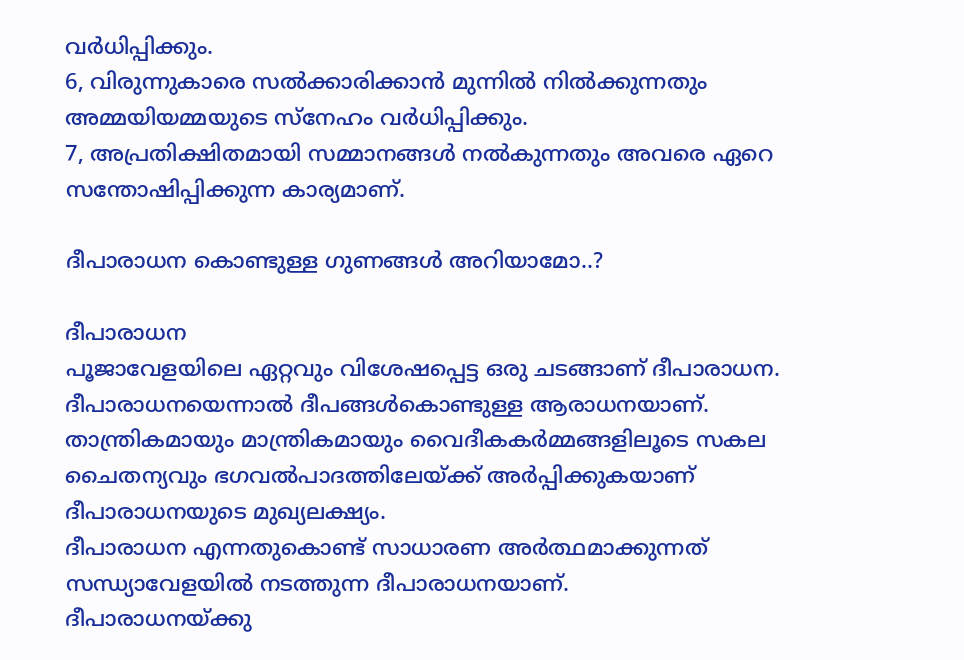വര്‍ധിപ്പിക്കും.
6, വിരുന്നുകാരെ സല്‍ക്കാരിക്കാന്‍ മുന്നില്‍ നില്‍ക്കുന്നതും അമ്മയിയമ്മയുടെ സ്‌നേഹം വര്‍ധിപ്പിക്കും.
7, അപ്രതിക്ഷിതമായി സമ്മാനങ്ങള്‍ നല്‍കുന്നതും അവരെ ഏറെ സന്തോഷിപ്പിക്കുന്ന കാര്യമാണ്‌.

ദീപാരാധന കൊണ്ടുള്ള ഗുണങ്ങൾ അറിയാമോ..?

ദീപാരാധന
പൂജാവേളയിലെ ഏറ്റവും വിശേഷപ്പെട്ട ഒരു ചടങ്ങാണ് ദീപാരാധന.
ദീപാരാധനയെന്നാല്‍ ദീപങ്ങള്‍കൊണ്ടുള്ള ആരാധനയാണ്.
താന്ത്രികമായും മാന്ത്രികമായും വൈദീകകര്‍മ്മങ്ങളിലൂടെ സകല ചൈതന്യവും ഭഗവല്‍പാദത്തിലേയ്ക്ക് അര്‍പ്പിക്കുകയാണ് ദീപാരാധനയുടെ മുഖ്യലക്ഷ്യം.
ദീപാരാധന എന്നതുകൊണ്ട്‌ സാധാരണ അര്‍ത്ഥമാക്കുന്നത് സന്ധ്യാവേളയില്‍ നടത്തുന്ന ദീപാരാധനയാണ്.
ദീപാരാധനയ്ക്കു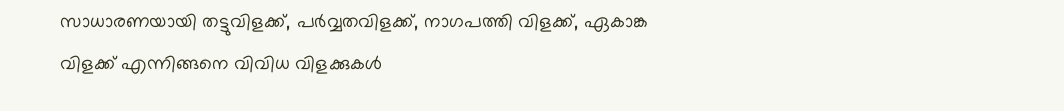സാധാരണയായി തട്ടുവിളക്ക്, പര്‍വ്വതവിളക്ക്, നാഗപത്തി വിളക്ക്, ഏകാങ്ക വിളക്ക് എന്നിങ്ങനെ വിവിധ വിളക്കുകള്‍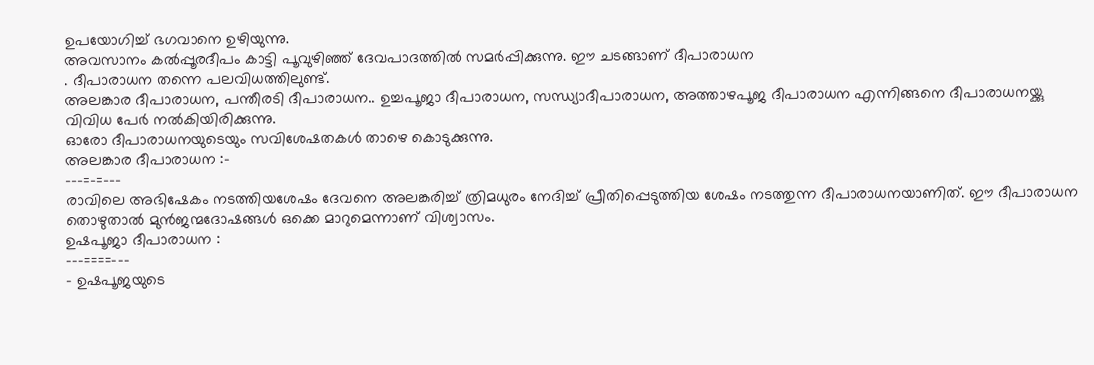ഉപയോഗിച്ച് ഭഗവാനെ ഉഴിയുന്നു.
അവസാനം കല്‍പ്പൂരദീപം കാട്ടി പൂവുഴിഞ്ഞ് ദേവപാദത്തില്‍ സമര്‍പ്പിക്കുന്നു. ഈ ചടങ്ങാണ് ദീപാരാധന
. ദീപാരാധന തന്നെ പലവിധത്തിലുണ്ട്.
അലങ്കാര ദീപാരാധന, പന്തീരടി ദീപാരാധന.. ഉച്ചപൂജാ ദീപാരാധന, സന്ധ്യാദീപാരാധന, അത്താഴപൂജ ദീപാരാധന എന്നിങ്ങനെ ദീപാരാധനയ്ക്കു വിവിധ പേര്‍ നല്‍കിയിരിക്കുന്നു.
ഓരോ ദീപാരാധനയുടെയും സവിശേഷതകള്‍ താഴെ കൊടുക്കുന്നു.
അലങ്കാര ദീപാരാധന :-
---=-=---
രാവിലെ അഭിഷേകം നടത്തിയശേഷം ദേവനെ അലങ്കരിച്ച് ത്രിമധുരം നേദിച്ച് പ്രീതിപ്പെടുത്തിയ ശേഷം നടത്തുന്ന ദീപാരാധനയാണിത്‌. ഈ ദീപാരാധന തൊഴുതാല്‍ മുന്‍ജന്മദോഷങ്ങള്‍ ഒക്കെ മാറുമെന്നാണ് വിശ്വാസം.
ഉഷപൂജാ ദീപാരാധന :
---====---
- ഉഷപൂജയുടെ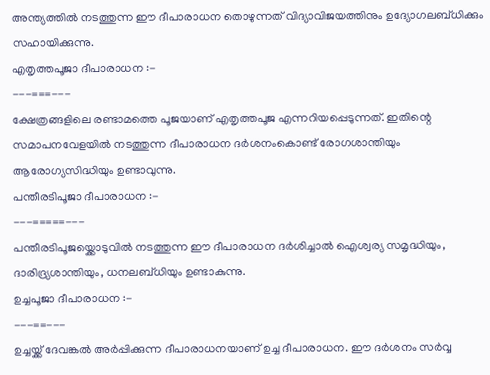അന്ത്യത്തില്‍ നടത്തുന്ന ഈ ദീപാരാധന തൊഴുന്നത് വിദ്യാവിജയത്തിനും ഉദ്യോഗലബ്ധിക്കും സഹായിക്കുന്നു.
എതൃത്തപൂജാ ദീപാരാധന :-
---===---
ക്ഷേത്രങ്ങളിലെ രണ്ടാമത്തെ പൂജയാണ് എതൃത്തപൂജ എന്നറിയപ്പെടുന്നത്. ഇതിന്റെ സമാപനവേളയില്‍ നടത്തുന്ന ദീപാരാധന ദര്‍ശനംകൊണ്ട് രോഗശാന്തിയും ആരോഗ്യസിദ്ധിയും ഉണ്ടാവുന്നു.
പന്തീരടിപൂജാ ദീപാരാധന :-
---=====---
പന്തീരടിപൂജയ്ക്കൊടുവില്‍ നടത്തുന്ന ഈ ദീപാരാധന ദര്‍ശിച്ചാല്‍ ഐശ്വര്യ സമൃദ്ധിയും, ദാരിദ്ര്യശാന്തിയും, ധനലബ്ധിയും ഉണ്ടാകുന്നു.
ഉച്ചപൂജാ ദീപാരാധന :-
---==---
ഉച്ചയ്ക്ക് ദേവങ്കല്‍ അര്‍പ്പിക്കുന്ന ദീപാരാധനയാണ് ഉച്ച ദീപാരാധന. ഈ ദര്‍ശനം സര്‍വ്വ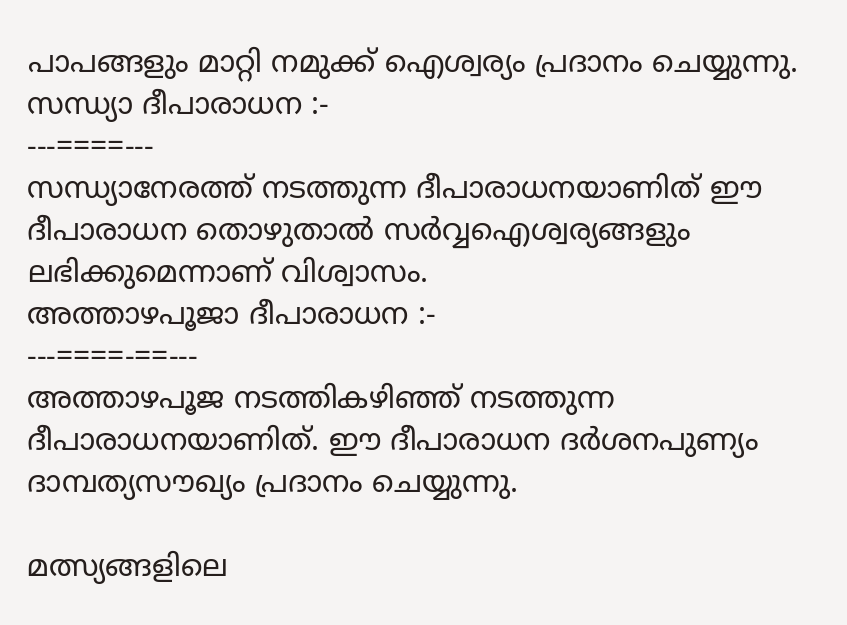പാപങ്ങളും മാറ്റി നമുക്ക് ഐശ്വര്യം പ്രദാനം ചെയ്യുന്നു.
സന്ധ്യാ ദീപാരാധന :-
---====---
സന്ധ്യാനേരത്ത് നടത്തുന്ന ദീപാരാധനയാണിത്‌ ഈ ദീപാരാധന തൊഴുതാല്‍ സര്‍വ്വഐശ്വര്യങ്ങളും ലഭിക്കുമെന്നാണ് വിശ്വാസം.
അത്താഴപൂജാ ദീപാരാധന :-
---====-==---
അത്താഴപൂജ നടത്തികഴിഞ്ഞ് നടത്തുന്ന ദീപാരാധനയാണിത്‌. ഈ ദീപാരാധന ദര്‍ശനപുണ്യം ദാമ്പത്യസൗഖ്യം പ്രദാനം ചെയ്യുന്നു.

മത്സ്യങ്ങളിലെ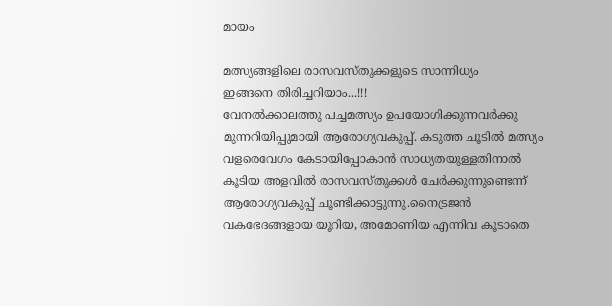മായം

മത്സ്യങ്ങളിലെ രാസവസ്തുക്കളുടെ സാന്നിധ്യം
ഇങ്ങനെ തിരിച്ചറിയാം...!!!
വേനൽക്കാലത്തു പച്ചമത്സ്യം ഉപയോഗിക്കുന്നവർക്കു മുന്നറിയിപ്പുമായി ആരോഗ്യവകുപ്പ്. കടുത്ത ചൂടിൽ മത്സ്യം വളരെവേഗം കേടായിപ്പോകാൻ സാധ്യതയുള്ളതിനാൽ കൂടിയ അളവിൽ രാസവസ്തുക്കൾ ചേർക്കുന്നുണ്ടെന്ന് ആരോഗ്യവകുപ്പ് ചൂണ്ടിക്കാട്ടുന്നു.നൈട്രജൻ വകഭേദങ്ങളായ യൂറിയ, അമോണിയ എന്നിവ കൂടാതെ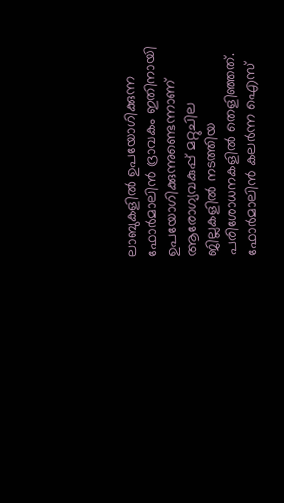ലാബുകളിൽ ഉപയോഗിക്കുന്ന ഫോർമാലിൻ ദ്രാവകം ഇതിനായി ഉപയോഗിക്കുന്നുണ്ടെന്നാണ് ആരോഗ്യവകുപ്പ് മറ്റുചില ജില്ലകളിൽ നടത്തിയ പരിശോധനകളിൽ തെളിഞ്ഞത്.
ഫോർമാലിൻ‌ കലർന്ന ഐസ്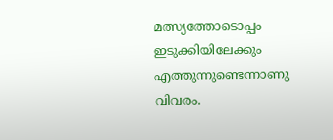മത്സ്യത്തോടൊപ്പം ഇടുക്കിയിലേക്കും എത്തുന്നുണ്ടെന്നാണു വിവരം.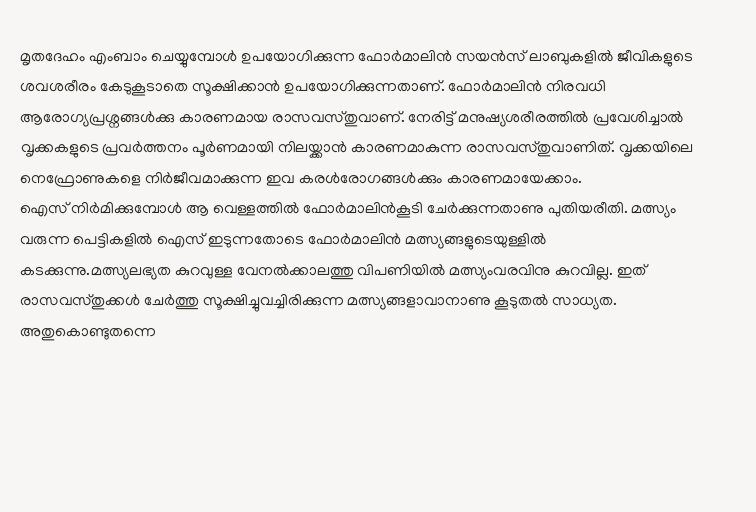മൃതദേഹം എംബാം ചെയ്യുമ്പോൾ ഉപയോഗിക്കുന്ന ഫോർമാലിൻ സയൻസ് ലാബുകളിൽ ജീവികളുടെ ശവശരീരം കേടുകൂടാതെ സൂക്ഷിക്കാൻ ഉപയോഗിക്കുന്നതാണ്. ഫോർമാലിൻ നിരവധി ആരോഗ്യപ്രശ്നങ്ങൾക്കു കാരണമായ രാസവസ്തുവാണ്. നേരിട്ട് മനുഷ്യശരീരത്തിൽ പ്രവേശിച്ചാൽ വൃക്കകളുടെ പ്രവർത്തനം പൂർണമായി നിലയ്ക്കാൻ കാരണമാകുന്ന രാസവസ്തുവാണിത്. വൃക്കയിലെ നെഫ്രോണുകളെ നിർജീവമാക്കുന്ന ഇവ കരൾരോഗങ്ങൾക്കും കാരണമായേക്കാം.
ഐസ് നിർമിക്കുമ്പോൾ ആ വെള്ളത്തിൽ ഫോർമാലിൻകൂടി ചേർക്കുന്നതാണു പുതിയരീതി. മത്സ്യം വരുന്ന പെട്ടികളിൽ ഐസ് ഇടുന്നതോടെ ഫോർമാലിൻ മത്സ്യങ്ങളുടെയുള്ളിൽ കടക്കുന്നു.മത്സ്യലഭ്യത കുറവുള്ള വേനൽക്കാലത്തു വിപണിയിൽ മത്സ്യംവരവിനു കുറവില്ല. ഇത് രാസവസ്തുക്കൾ ചേർത്തു സൂക്ഷിച്ചുവച്ചിരിക്കുന്ന മത്സ്യങ്ങളാവാനാണു കൂടുതൽ സാധ്യത. അതുകൊണ്ടുതന്നെ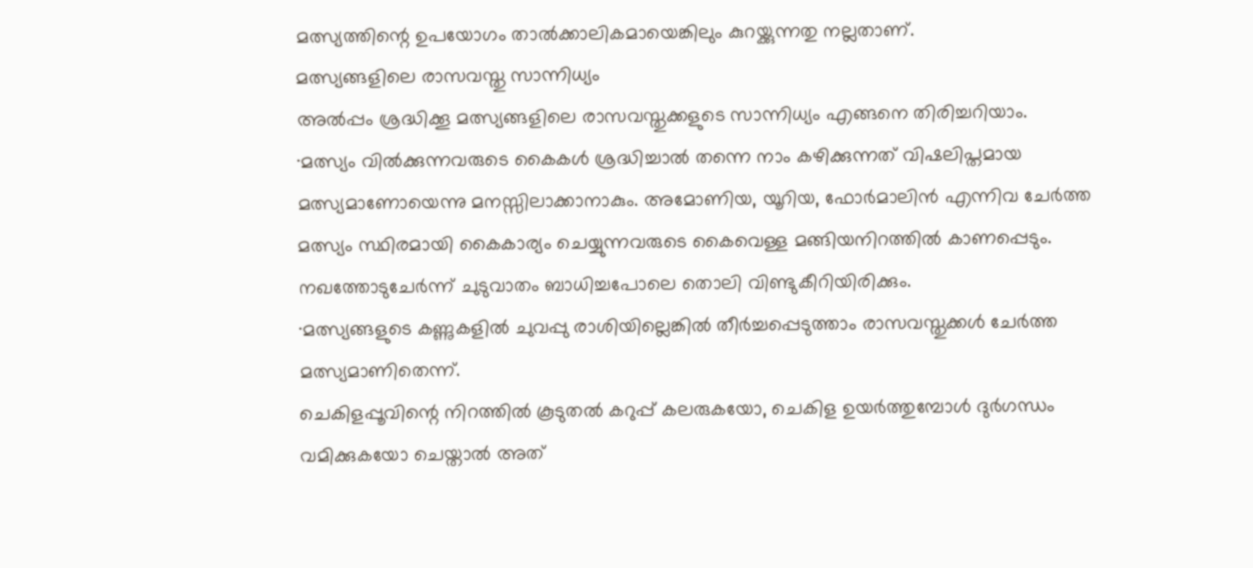മത്സ്യത്തിന്റെ ഉപയോഗം താൽക്കാലികമായെങ്കിലും കുറയ്ക്കുന്നതു നല്ലതാണ്.
മത്സ്യങ്ങളിലെ രാസവസ്തു സാന്നിധ്യം
അൽപ്പം ശ്രദ്ധിക്കൂ മത്സ്യങ്ങളിലെ രാസവസ്തുക്കളുടെ സാന്നിധ്യം എങ്ങനെ തിരിച്ചറിയാം.
∙മത്സ്യം വിൽക്കുന്നവരുടെ കൈകൾ ശ്രദ്ധിച്ചാൽ തന്നെ നാം കഴിക്കുന്നത് വിഷലിപ്തമായ മത്സ്യമാണോയെന്നു മനസ്സിലാക്കാനാകും. അമോണിയ, യൂറിയ, ഫോർമാലിൻ എന്നിവ ചേർത്ത മത്സ്യം സ്ഥിരമായി കൈകാര്യം ചെയ്യുന്നവരുടെ കൈവെള്ള മങ്ങിയനിറത്തിൽ കാണപ്പെടും. നഖത്തോടുചേർന്ന് ചുടുവാതം ബാധിച്ചപോലെ തൊലി വിണ്ടുകീറിയിരിക്കും.
∙മത്സ്യങ്ങളുടെ കണ്ണുകളിൽ ചുവപ്പു രാശിയില്ലെങ്കിൽ തീർച്ചപ്പെടുത്താം രാസവസ്തുക്കൾ ചേർത്ത മത്സ്യമാണിതെന്ന്.
ചെകിളപ്പൂവിന്റെ നിറത്തിൽ കൂടുതൽ കറുപ്പ് കലരുകയോ, ചെകിള ഉയർത്തുമ്പോൾ ദുർഗന്ധം വമിക്കുകയോ ചെയ്താൽ അത്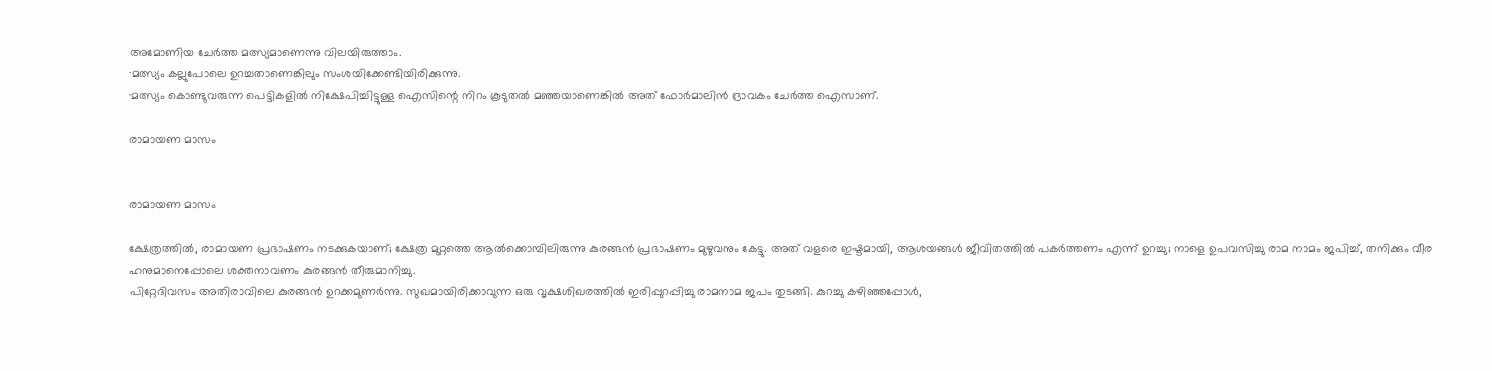അമോണിയ ചേർത്ത മത്സ്യമാണെന്നു വിലയിരുത്താം.
∙മത്സ്യം കല്ലുപോലെ ഉറച്ചതാണെങ്കിലും സംശയിക്കേണ്ടിയിരിക്കുന്നു.
∙മത്സ്യം കൊണ്ടുവരുന്ന പെട്ടികളിൽ നിക്ഷേപിച്ചിട്ടുള്ള ഐസിന്റെ നിറം കൂടുതൽ മഞ്ഞയാണെങ്കിൽ അത് ഫോർമാലിൻ ദ്രാവകം ചേർത്ത ഐസാണ്.

രാമായണ മാസം


രാമായണ മാസം

ക്ഷേത്രത്തില്‍, രാമായണ പ്രഭാഷണം നടക്കുകയാണ്; ക്ഷേത്ര മുറ്റത്തെ ആല്‍ക്കൊമ്പിലിരുന്നു കുരങ്ങന്‍ പ്രഭാഷണം മുഴുവനും കേട്ടു. അത് വളരെ ഇഷ്ടമായി, ആശയങ്ങള്‍ ജീവിതത്തില്‍ പകര്‍ത്തണം എന്ന് ഉറച്ചു; നാളെ ഉപവസിച്ചു രാമ നാമം ജപിച്ച്, തനിക്കും വീര ഹനുമാനെപ്പോലെ ശക്തനാവണം കുരങ്ങന്‍ തീരുമാനിച്ചു.
പിറ്റേദിവസം അതിരാവിലെ കുരങ്ങന്‍ ഉറക്കമുണര്‍ന്നു. സുഖമായിരിക്കാവുന്ന ഒരു വൃക്ഷശിഖരത്തില്‍ ഇരിപ്പുറപ്പിച്ചു രാമനാമ ജപം തുടങ്ങി. കുറച്ചു കഴിഞ്ഞപ്പോള്‍,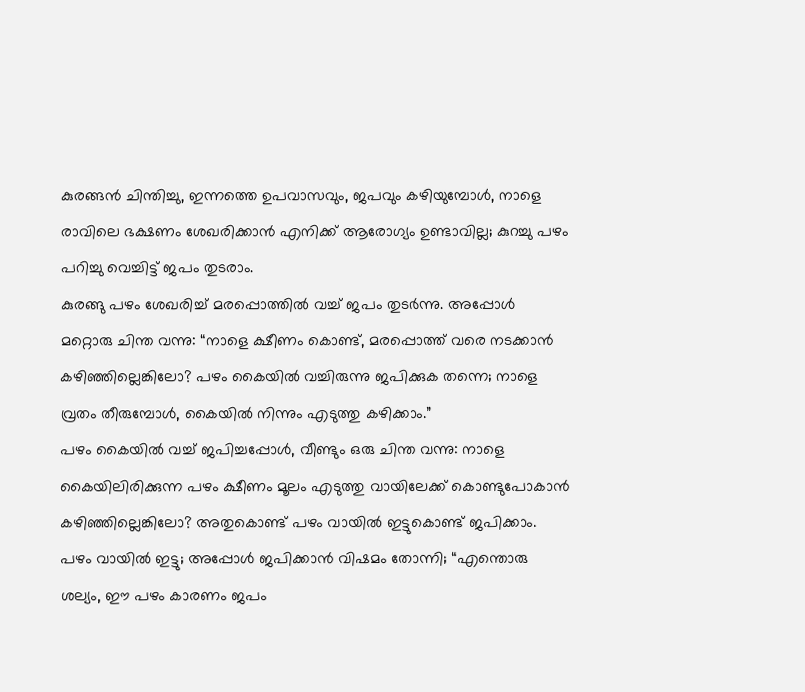കുരങ്ങന്‍ ചിന്തിച്ചു, ഇന്നത്തെ ഉപവാസവും, ജപവും കഴിയുമ്പോള്‍, നാളെ രാവിലെ ഭക്ഷണം ശേഖരിക്കാന്‍ എനിക്ക് ആരോഗ്യം ഉണ്ടാവില്ല; കുറച്ചു പഴം പറിച്ചു വെച്ചിട്ട് ജപം തുടരാം.
കുരങ്ങു പഴം ശേഖരിച്ച് മരപ്പൊത്തില്‍ വച്ച് ജപം തുടര്‍ന്നു. അപ്പോള്‍ മറ്റൊരു ചിന്ത വന്നു: “നാളെ ക്ഷീണം കൊണ്ട്, മരപ്പൊത്ത് വരെ നടക്കാന്‍ കഴിഞ്ഞില്ലെങ്കിലോ? പഴം കൈയില്‍ വച്ചിരുന്നു ജപിക്കുക തന്നെ; നാളെ വ്രതം തീരുമ്പോള്‍, കൈയില്‍ നിന്നും എടുത്തു കഴിക്കാം.”
പഴം കൈയില്‍ വച്ച് ജപിച്ചപ്പോള്‍, വീണ്ടും ഒരു ചിന്ത വന്നു: നാളെ കൈയിലിരിക്കുന്ന പഴം ക്ഷീണം മൂലം എടുത്തു വായിലേക്ക് കൊണ്ടുപോകാന്‍ കഴിഞ്ഞില്ലെങ്കിലോ? അതുകൊണ്ട് പഴം വായില്‍ ഇട്ടുകൊണ്ട്‌ ജപിക്കാം.
പഴം വായില്‍ ഇട്ടു; അപ്പോള്‍ ജപിക്കാന്‍ വിഷമം തോന്നി; “എന്തൊരു ശല്യം, ഈ പഴം കാരണം ജപം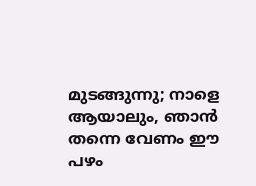മുടങ്ങുന്നു; നാളെ ആയാലും, ഞാന്‍ തന്നെ വേണം ഈ പഴം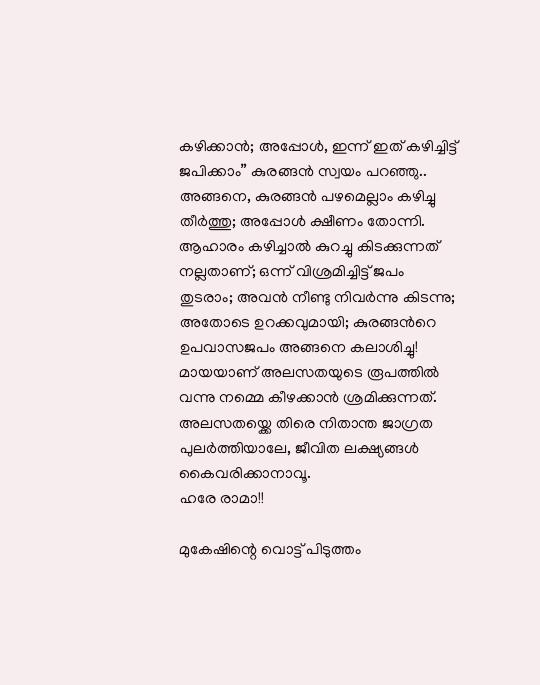കഴിക്കാന്‍; അപ്പോള്‍, ഇന്ന് ഇത് കഴിച്ചിട്ട് ജപിക്കാം” കുരങ്ങന്‍ സ്വയം പറഞ്ഞു..
അങ്ങനെ, കുരങ്ങന്‍ പഴമെല്ലാം കഴിച്ചു തീര്‍ത്തു; അപ്പോള്‍ ക്ഷീണം തോന്നി. ആഹാരം കഴിച്ചാല്‍ കുറച്ചു കിടക്കുന്നത് നല്ലതാണ്; ഒന്ന് വിശ്രമിച്ചിട്ട് ജപം തുടരാം; അവന്‍ നീണ്ടു നിവര്‍ന്നു കിടന്നു; അതോടെ ഉറക്കവുമായി; കുരങ്ങന്‍റെ ഉപവാസജപം അങ്ങനെ കലാശിച്ചു!
മായയാണ് അലസതയുടെ രൂപത്തില്‍ വന്നു നമ്മെ കീഴക്കാന്‍ ശ്രമിക്കുന്നത്. അലസതയ്ക്കെ തിരെ നിതാന്ത ജാഗ്രത പുലര്‍ത്തിയാലേ, ജീവിത ലക്ഷ്യങ്ങള്‍ കൈവരിക്കാനാവൂ.
ഹരേ രാമാ!!

മുകേഷിന്റെ വൊട്ട് പിടുത്തം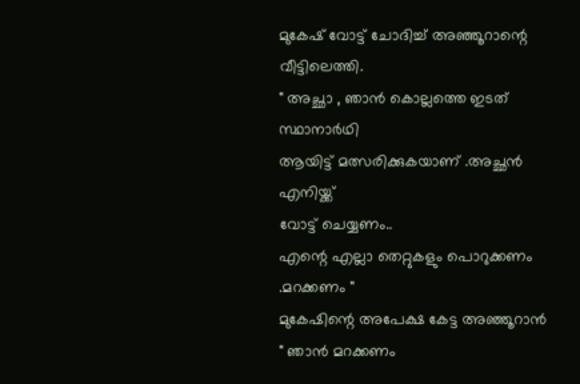മുകേഷ് വോട്ട് ചോദിച്ച് അഞ്ഞൂറാന്റെ വീട്ടിലെത്തി.
" അച്ഛാ , ഞാൻ കൊല്ലത്തെ ഇടത് സ്ഥാനാർഥി
ആയിട്ട് മത്സരിക്കുകയാണ് .അച്ഛൻ എനിയ്ക്ക്
വോട്ട് ചെയ്യണം..
എന്റെ എല്ലാ തെറ്റുകളും പൊറുക്കണം .മറക്കണം "
മുകേഷിന്റെ അപേക്ഷ കേട്ട അഞ്ഞൂറാൻ
" ഞാൻ മറക്കണം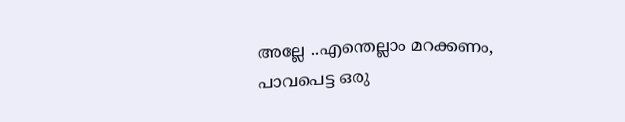അല്ലേ ..എന്തെല്ലാം മറക്കണം,
പാവപെട്ട ഒരു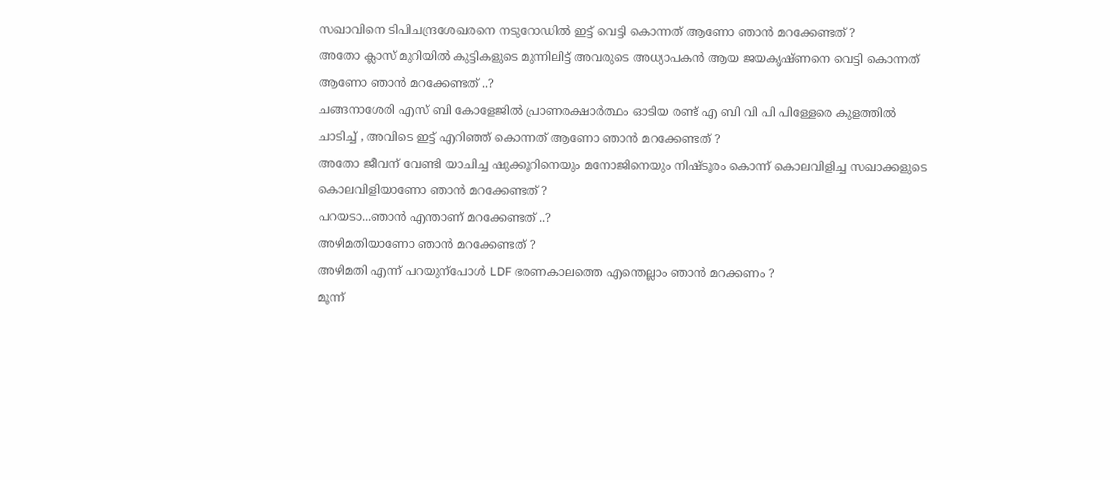സഖാവിനെ ടിപിചന്ദ്രശേഖരനെ നടുറോഡില്‍ ഇട്ട് വെട്ടി കൊന്നത് ആണോ ഞാൻ മറക്കേണ്ടത്‌ ?
അതോ ക്ലാസ് മുറിയില്‍ കുട്ടികളുടെ മുന്നിലിട്ട് അവരുടെ അധ്യാപകന്‍ ആയ ജയകൃഷ്ണനെ വെട്ടി കൊന്നത് ആണോ ഞാന്‍ മറക്കേണ്ടത്‌ ..?
ചങ്ങനാശേരി എസ് ബി കോളേജില്‍ പ്രാണരക്ഷാര്‍ത്ഥം ഓടിയ രണ്ട് എ ബി വി പി പിള്ളേരെ കുളത്തില്‍ ചാടിച്ച് , അവിടെ ഇട്ട് എറിഞ്ഞ് കൊന്നത് ആണോ ഞാന്‍ മറക്കേണ്ടത്‌ ?
അതോ ജീവന് വേണ്ടി യാചിച്ച ഷുക്കൂറിനെയും മനോജിനെയും നിഷ്ടൂരം കൊന്ന് കൊലവിളിച്ച സഖാക്കളുടെ കൊലവിളിയാണോ ഞാന്‍ മറക്കേണ്ടത്‌ ?
പറയടാ...ഞാന്‍ എന്താണ് മറക്കേണ്ടത്‌ ..?
അഴിമതിയാണോ ഞാൻ മറക്കേണ്ടത്‌ ?
അഴിമതി എന്ന് പറയുന്പോൾ LDF ഭരണകാലത്തെ എന്തെല്ലാം ഞാന്‍ മറക്കണം ?
മൂന്ന്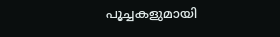പൂച്ചകളുമായി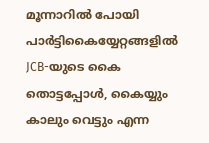മൂന്നാറിൽ പോയി പാർട്ടികൈയ്യേറ്റങ്ങളിൽ JCB-യുടെ കൈ തൊട്ടപ്പോൾ, കൈയ്യും കാലും വെട്ടും എന്ന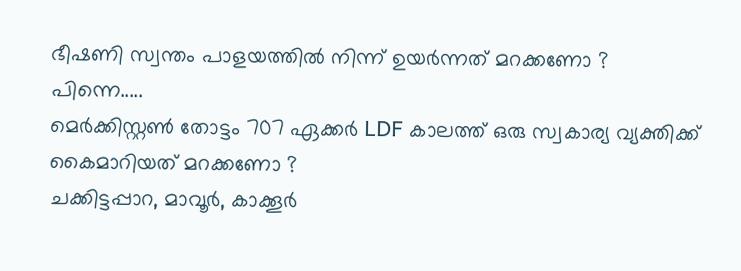ഭീഷണി സ്വന്തം പാളയത്തിൽ നിന്ന് ഉയർന്നത് മറക്കണോ ?
പിന്നെ.....
മെർക്കിസ്റ്റൺ തോട്ടം 707 ഏക്കർ LDF കാലത്ത് ഒരു സ്വകാര്യ വ്യക്തിക്ക് കൈമാറിയത് മറക്കണോ ?
ചക്കിട്ടപ്പാറ, മാവൂർ, കാക്കൂർ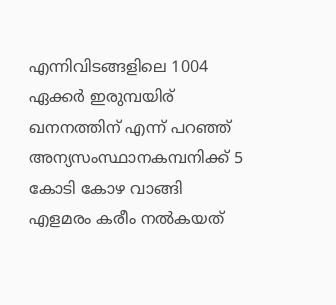എന്നിവിടങ്ങളിലെ 1004 ഏക്കർ ഇരുമ്പയിര് ഖനനത്തിന് എന്ന് പറഞ്ഞ് അന്യസംസ്ഥാനകമ്പനിക്ക് 5 കോടി കോഴ വാങ്ങി എളമരം കരീം നൽകയത്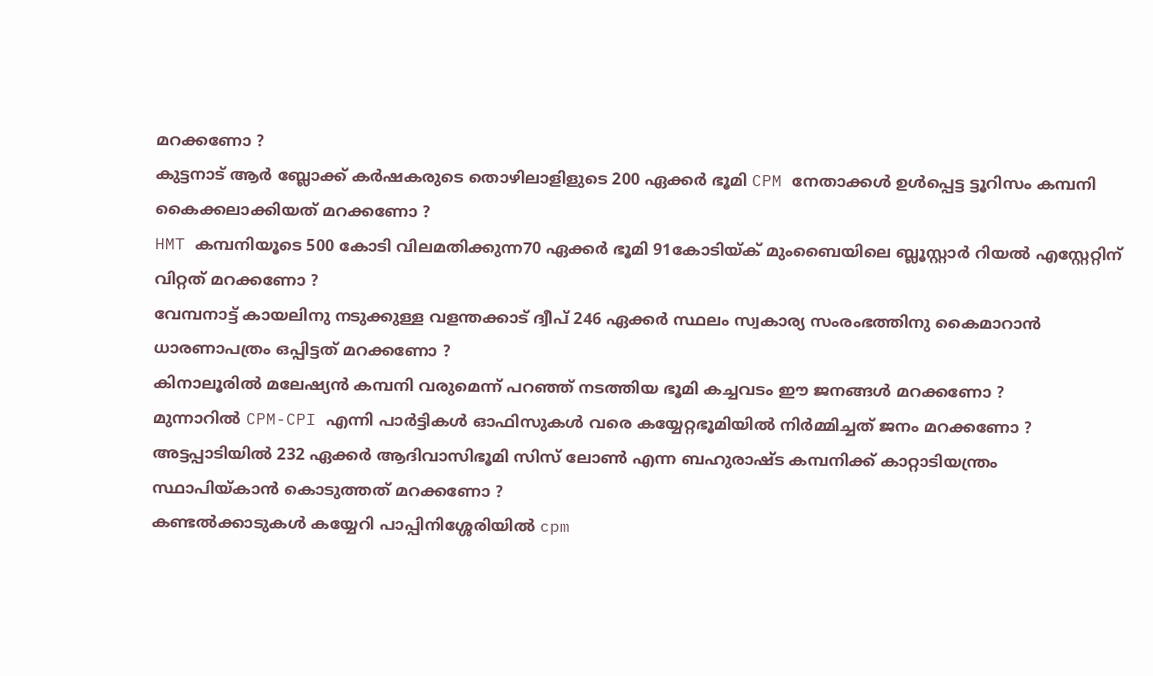മറക്കണോ ?
കുട്ടനാട് ആർ ബ്ലോക്ക് കർഷകരുടെ തൊഴിലാളിളുടെ 200 ഏക്കർ ഭൂമി CPM നേതാക്കൾ ഉൾപ്പെട്ട ട്ടൂറിസം കമ്പനി കൈക്കലാക്കിയത് മറക്കണോ ?
HMT കമ്പനിയൂടെ 500 കോടി വിലമതിക്കുന്ന70 ഏക്കർ ഭൂമി 91കോടിയ്ക് മുംബൈയിലെ ബ്ലൂസ്റ്റാർ റിയൽ എസ്റ്റേറ്റിന് വിറ്റത് മറക്കണോ ?
വേമ്പനാട്ട് കായലിനു നടുക്കുള്ള വളന്തക്കാട് ദ്വീപ് 246 ഏക്കർ സ്ഥലം സ്വകാര്യ സംരംഭത്തിനു കൈമാറാൻ ധാരണാപത്രം ഒപ്പിട്ടത് മറക്കണോ ?
കിനാലൂരിൽ മലേഷ്യൻ കമ്പനി വരുമെന്ന് പറഞ്ഞ് നടത്തിയ ഭൂമി കച്ചവടം ഈ ജനങ്ങൾ മറക്കണോ ?
മുന്നാറിൽ CPM-CPI എന്നി പാർട്ടികൾ ഓഫിസുകൾ വരെ കയ്യേറ്റഭൂമിയിൽ നിർമ്മിച്ചത് ജനം മറക്കണോ ?
അട്ടപ്പാടിയിൽ 232 ഏക്കർ ആദിവാസിഭൂമി സിസ് ലോൺ എന്ന ബഹുരാഷ്ട കമ്പനിക്ക് കാറ്റാടിയന്ത്രം സ്ഥാപിയ്കാൻ കൊടുത്തത് മറക്കണോ ?
കണ്ടൽക്കാടുകൾ കയ്യേറി പാപ്പിനിശ്ശേരിയിൽ cpm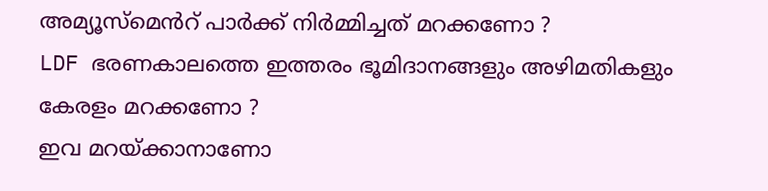അമ്യൂസ്മെൻറ് പാർക്ക് നിർമ്മിച്ചത് മറക്കണോ ?
LDF ഭരണകാലത്തെ ഇത്തരം ഭൂമിദാനങ്ങളും അഴിമതികളും കേരളം മറക്കണോ ?
ഇവ മറയ്‌ക്കാനാണോ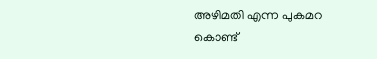അഴിമതി എന്ന പുകമറ കൊണ്ട്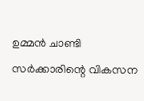ഉമ്മൻ ചാണ്ടി സർക്കാരിന്റെ വികസന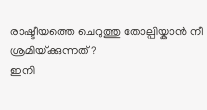രാഷ്ടീയത്തെ ചെറുത്തു തോല്പിയ്കാൻ നീ ശ്രമിയ്‌ക്കുന്നത് ?
ഇനി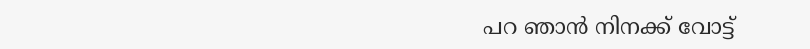പറ ഞാൻ നിനക്ക് വോട്ട്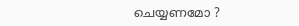ചെയ്യണമോ ?